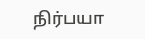நிர்பயா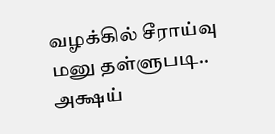வழக்கில் சீராய்வு மனு தள்ளுபடி.. அக்ஷய்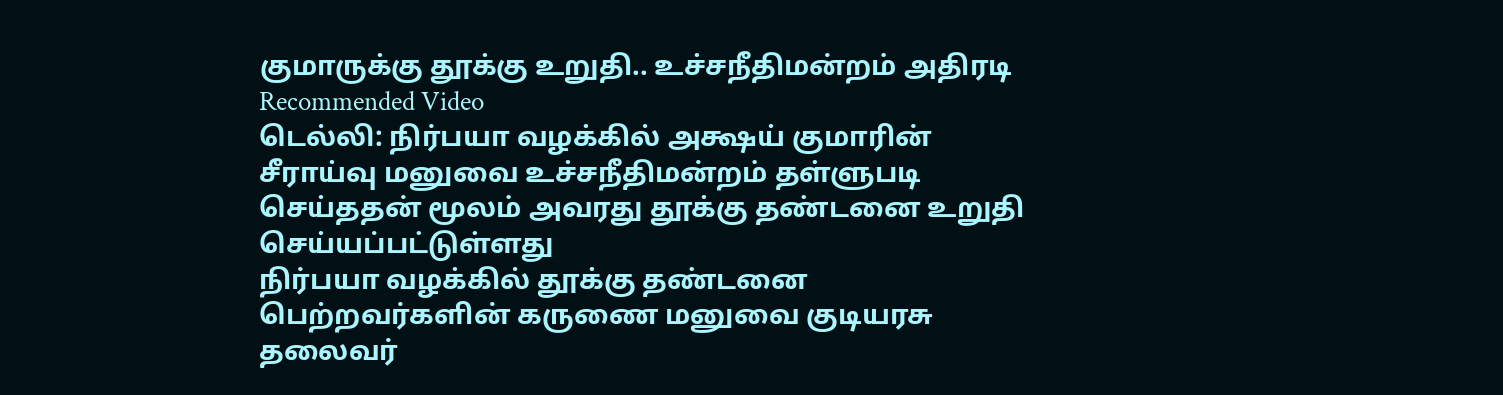குமாருக்கு தூக்கு உறுதி.. உச்சநீதிமன்றம் அதிரடி
Recommended Video
டெல்லி: நிர்பயா வழக்கில் அக்ஷய் குமாரின் சீராய்வு மனுவை உச்சநீதிமன்றம் தள்ளுபடி செய்ததன் மூலம் அவரது தூக்கு தண்டனை உறுதி செய்யப்பட்டுள்ளது
நிர்பயா வழக்கில் தூக்கு தண்டனை பெற்றவர்களின் கருணை மனுவை குடியரசு தலைவர்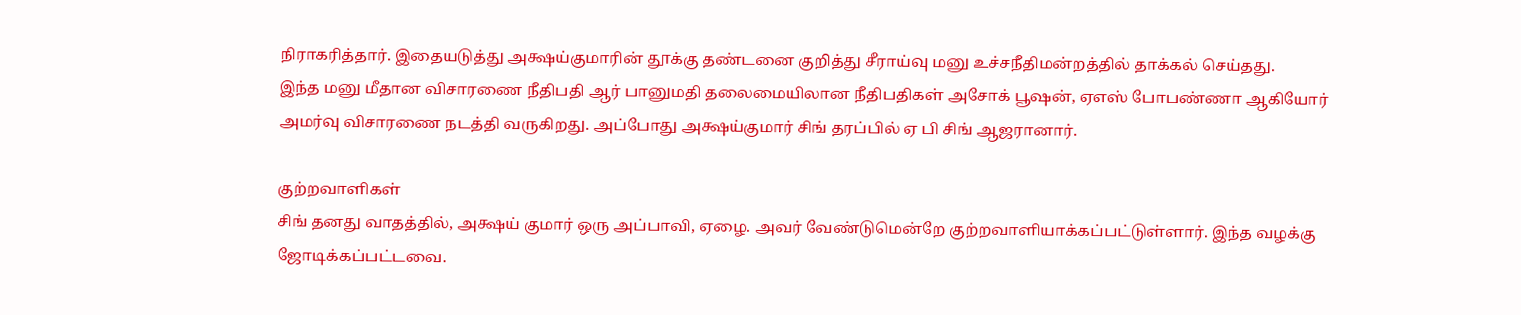நிராகரித்தார். இதையடுத்து அக்ஷய்குமாரின் தூக்கு தண்டனை குறித்து சீராய்வு மனு உச்சநீதிமன்றத்தில் தாக்கல் செய்தது.
இந்த மனு மீதான விசாரணை நீதிபதி ஆர் பானுமதி தலைமையிலான நீதிபதிகள் அசோக் பூஷன், ஏஎஸ் போபண்ணா ஆகியோர் அமர்வு விசாரணை நடத்தி வருகிறது. அப்போது அக்ஷய்குமார் சிங் தரப்பில் ஏ பி சிங் ஆஜரானார்.

குற்றவாளிகள்
சிங் தனது வாதத்தில், அக்ஷய் குமார் ஒரு அப்பாவி, ஏழை. அவர் வேண்டுமென்றே குற்றவாளியாக்கப்பட்டுள்ளார். இந்த வழக்கு ஜோடிக்கப்பட்டவை.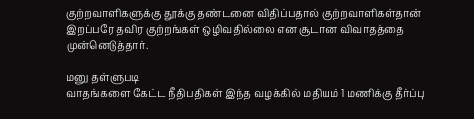குற்றவாளிகளுக்கு தூக்கு தண்டனை விதிப்பதால் குற்றவாளிகள்தான் இறப்பரே தவிர குற்றங்கள் ஒழிவதில்லை என சூடான விவாதத்தை முன்னெடுத்தார்.

மனு தள்ளுபடி
வாதங்களை கேட்ட நீதிபதிகள் இந்த வழக்கில் மதியம் 1 மணிக்கு தீர்ப்பு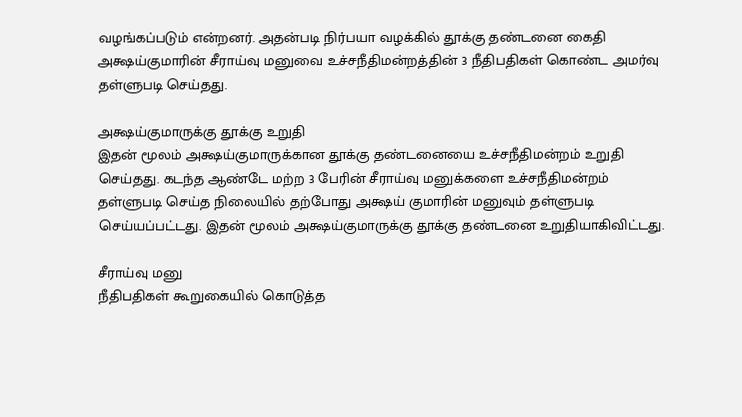வழங்கப்படும் என்றனர். அதன்படி நிர்பயா வழக்கில் தூக்கு தண்டனை கைதி அக்ஷய்குமாரின் சீராய்வு மனுவை உச்சநீதிமன்றத்தின் 3 நீதிபதிகள் கொண்ட அமர்வு தள்ளுபடி செய்தது.

அக்ஷய்குமாருக்கு தூக்கு உறுதி
இதன் மூலம் அக்ஷய்குமாருக்கான தூக்கு தண்டனையை உச்சநீதிமன்றம் உறுதி செய்தது. கடந்த ஆண்டே மற்ற 3 பேரின் சீராய்வு மனுக்களை உச்சநீதிமன்றம் தள்ளுபடி செய்த நிலையில் தற்போது அக்ஷய் குமாரின் மனுவும் தள்ளுபடி செய்யப்பட்டது. இதன் மூலம் அக்ஷய்குமாருக்கு தூக்கு தண்டனை உறுதியாகிவிட்டது.

சீராய்வு மனு
நீதிபதிகள் கூறுகையில் கொடுத்த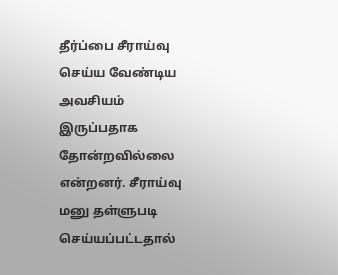தீர்ப்பை சீராய்வு செய்ய வேண்டிய அவசியம் இருப்பதாக தோன்றவில்லை என்றனர். சீராய்வு மனு தள்ளுபடி செய்யப்பட்டதால்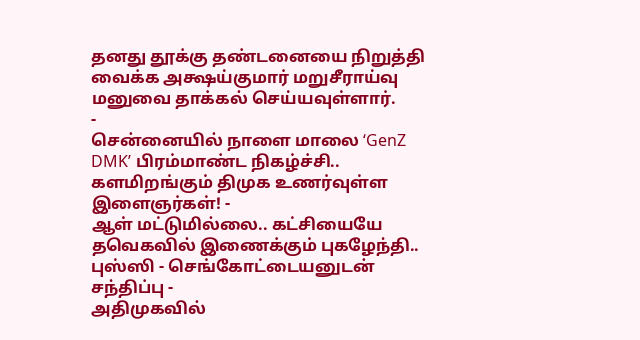தனது தூக்கு தண்டனையை நிறுத்தி வைக்க அக்ஷய்குமார் மறுசீராய்வு மனுவை தாக்கல் செய்யவுள்ளார்.
-
சென்னையில் நாளை மாலை ‘GenZ DMK’ பிரம்மாண்ட நிகழ்ச்சி.. களமிறங்கும் திமுக உணர்வுள்ள இளைஞர்கள்! -
ஆள் மட்டுமில்லை.. கட்சியையே தவெகவில் இணைக்கும் புகழேந்தி.. புஸ்ஸி - செங்கோட்டையனுடன் சந்திப்பு -
அதிமுகவில்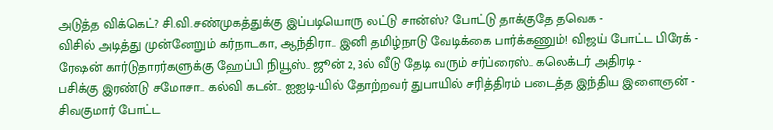அடுத்த விக்கெட்? சி.வி.சண்முகத்துக்கு இப்படியொரு லட்டு சான்ஸ்? போட்டு தாக்குதே தவெக -
விசில் அடித்து முன்னேறும் கர்நாடகா, ஆந்திரா.. இனி தமிழ்நாடு வேடிக்கை பார்க்கணும்! விஜய் போட்ட பிரேக் -
ரேஷன் கார்டுதாரர்களுக்கு ஹேப்பி நியூஸ்.. ஜூன் 2, 3ல் வீடு தேடி வரும் சர்ப்ரைஸ்.. கலெக்டர் அதிரடி -
பசிக்கு இரண்டு சமோசா.. கல்வி கடன்.. ஐஐடி-யில் தோற்றவர் துபாயில் சரித்திரம் படைத்த இந்திய இளைஞன் -
சிவகுமார் போட்ட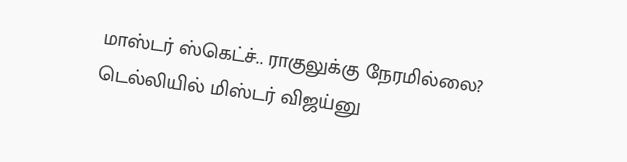மாஸ்டர் ஸ்கெட்ச்.. ராகுலுக்கு நேரமில்லை? டெல்லியில் மிஸ்டர் விஜய்னு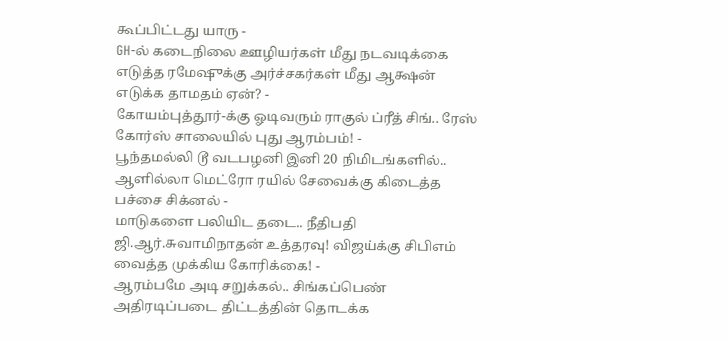கூப்பிட்டது யாரு -
GH-ல் கடைநிலை ஊழியர்கள் மீது நடவடிக்கை எடுத்த ரமேஷுக்கு அர்ச்சகர்கள் மீது ஆக்ஷன் எடுக்க தாமதம் ஏன்? -
கோயம்புத்தூர்-க்கு ஓடிவரும் ராகுல் ப்ரீத் சிங்.. ரேஸ் கோர்ஸ் சாலையில் புது ஆரம்பம்! -
பூந்தமல்லி டூ வடபழனி இனி 20 நிமிடங்களில்.. ஆளில்லா மெட்ரோ ரயில் சேவைக்கு கிடைத்த பச்சை சிக்னல் -
மாடுகளை பலியிட தடை.. நீதிபதி ஜி.ஆர்.சுவாமிநாதன் உத்தரவு! விஜய்க்கு சிபிஎம் வைத்த முக்கிய கோரிக்கை! -
ஆரம்பமே அடி சறுக்கல்.. சிங்கப்பெண் அதிரடிப்படை திட்டத்தின் தொடக்க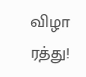விழா ரத்து!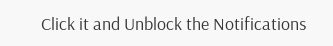Click it and Unblock the Notifications